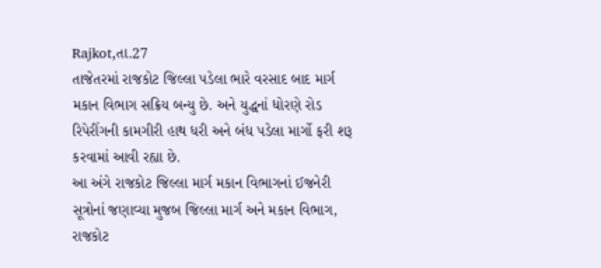Rajkot,તા.27
તાજેતરમાં રાજકોટ જિલ્લા પડેલા ભારે વરસાદ બાદ માર્ગ મકાન વિભાગ સક્રિય બન્યુ છે. અને યુદ્ધનાં ધોરણે રોડ રિપેરીંગની કામગીરી હાથ ધરી અને બંધ પડેલા માર્ગો ફરી શરૂ કરવામાં આવી રહ્યા છે.
આ અંગે રાજકોટ જિલ્લા માર્ગ મકાન વિભાગનાં ઈજનેરી સૂત્રોનાં જણાવ્યા મુજબ જિલ્લા માર્ગ અને મકાન વિભાગ, રાજકોટ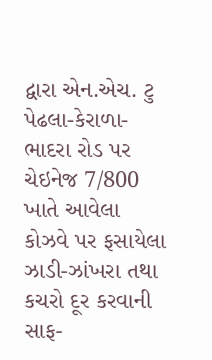દ્વારા એન.એચ. ટુ પેઢલા-કેરાળા-ભાદરા રોડ પર ચેઇનેજ 7/800 ખાતે આવેલા કોઝવે પર ફસાયેલા ઝાડી-ઝાંખરા તથા કચરો દૂર કરવાની સાફ-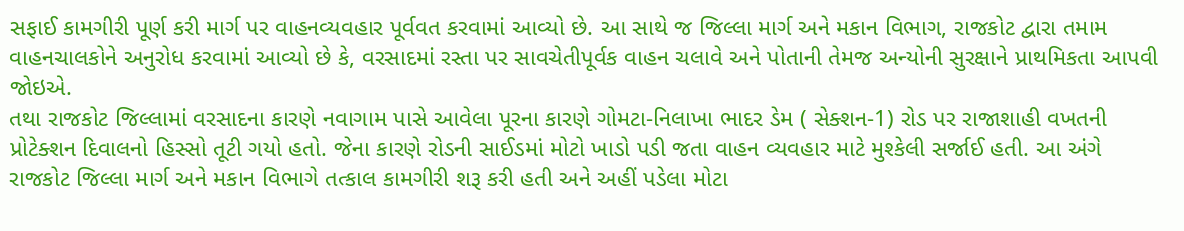સફાઈ કામગીરી પૂર્ણ કરી માર્ગ પર વાહનવ્યવહાર પૂર્વવત કરવામાં આવ્યો છે. આ સાથે જ જિલ્લા માર્ગ અને મકાન વિભાગ, રાજકોટ દ્વારા તમામ વાહનચાલકોને અનુરોધ કરવામાં આવ્યો છે કે, વરસાદમાં રસ્તા પર સાવચેતીપૂર્વક વાહન ચલાવે અને પોતાની તેમજ અન્યોની સુરક્ષાને પ્રાથમિકતા આપવી જોઇએ.
તથા રાજકોટ જિલ્લામાં વરસાદના કારણે નવાગામ પાસે આવેલા પૂરના કારણે ગોમટા-નિલાખા ભાદર ડેમ ( સેક્શન-1) રોડ પર રાજાશાહી વખતની પ્રોટેક્શન દિવાલનો હિસ્સો તૂટી ગયો હતો. જેના કારણે રોડની સાઈડમાં મોટો ખાડો પડી જતા વાહન વ્યવહાર માટે મુશ્કેલી સર્જાઈ હતી. આ અંગે રાજકોટ જિલ્લા માર્ગ અને મકાન વિભાગે તત્કાલ કામગીરી શરૂ કરી હતી અને અહીં પડેલા મોટા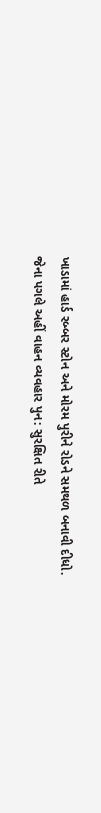ખાડામાં હાર્ડ રબ્બર સ્ટોન અને મોરમ પુરીને રોડને સમથળ બનાવી દીધો. જેના પગલે અહીં વાહન વ્યવહાર પુન: સુરક્ષિત રીતે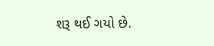શરૂ થઈ ગયો છે.